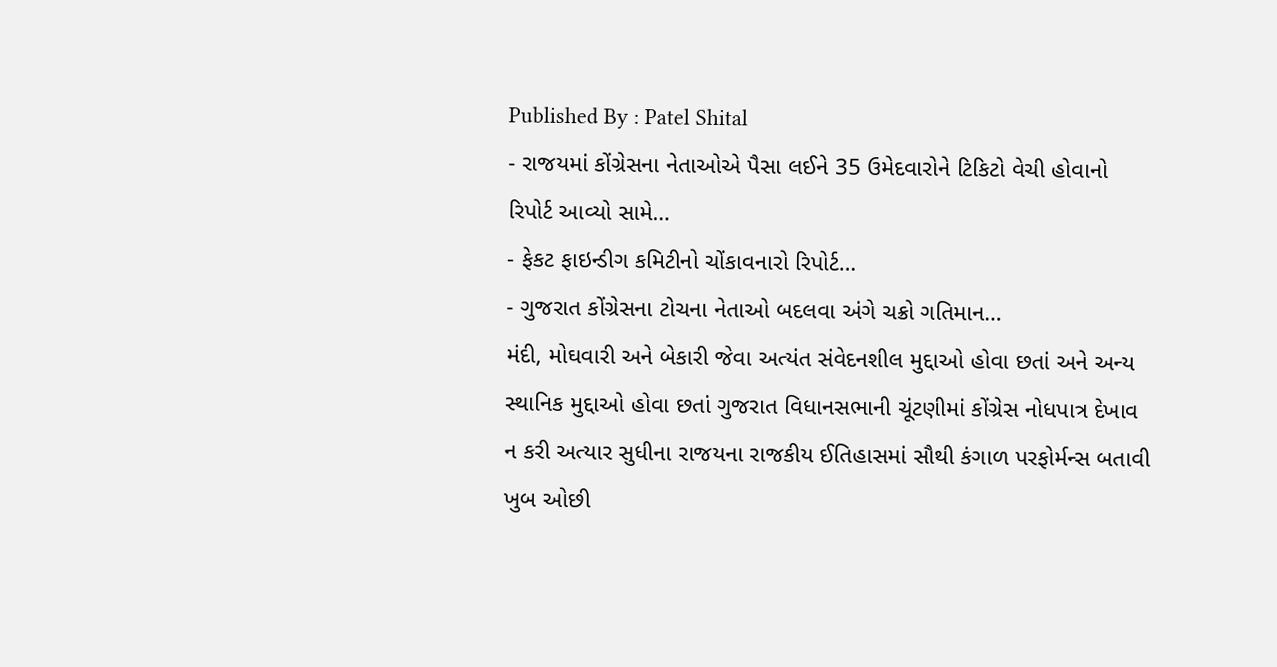Published By : Patel Shital
- રાજયમાં કોંગ્રેસના નેતાઓએ પૈસા લઈને 35 ઉમેદવારોને ટિકિટો વેચી હોવાનો રિપોર્ટ આવ્યો સામે…
- ફેકટ ફાઇન્ડીગ કમિટીનો ચોંકાવનારો રિપોર્ટ…
- ગુજરાત કોંગ્રેસના ટોચના નેતાઓ બદલવા અંગે ચક્રો ગતિમાન…
મંદી, મોઘવારી અને બેકારી જેવા અત્યંત સંવેદનશીલ મુદ્દાઓ હોવા છતાં અને અન્ય સ્થાનિક મુદ્દાઓ હોવા છતાં ગુજરાત વિધાનસભાની ચૂંટણીમાં કોંગ્રેસ નોધપાત્ર દેખાવ ન કરી અત્યાર સુધીના રાજયના રાજકીય ઈતિહાસમાં સૌથી કંગાળ પરફોર્મન્સ બતાવી ખુબ ઓછી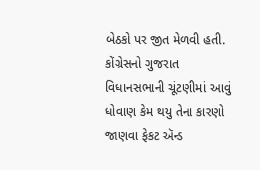બેઠકો પર જીત મેળવી હતી.
કોંગ્રેસનો ગુજરાત વિધાનસભાની ચૂંટણીમાં આવું ધોવાણ કેમ થયુ તેના કારણો જાણવા ફેકટ ઍન્ડ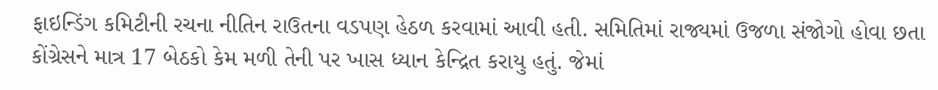ફાઇન્ડિંગ કમિટીની રચના નીતિન રાઉતના વડપણ હેઠળ કરવામાં આવી હતી. સમિતિમાં રાજ્યમાં ઉજળા સંજોગો હોવા છતા કોંગ્રેસને માત્ર 17 બેઠકો કેમ મળી તેની પર ખાસ ધ્યાન કેન્દ્રિત કરાયુ હતું. જેમાં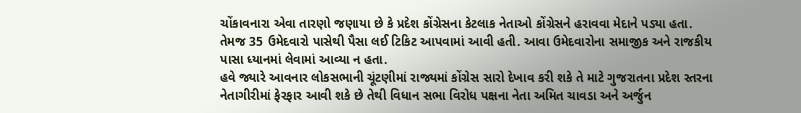ચોંકાવનારા એવા તારણો જણાયા છે કે પ્રદેશ કોંગ્રેસના કેટલાક નેતાઓ કોંગ્રેસને હરાવવા મેદાને પડ્યા હતા. તેમજ 35 ઉમેદવારો પાસેથી પૈસા લઈ ટિકિટ આપવામાં આવી હતી. આવા ઉમેદવારોના સમાજીક અને રાજકીય પાસા ધ્યાનમાં લેવામાં આવ્યા ન હતા.
હવે જ્યારે આવનાર લોકસભાની ચૂંટણીમાં રાજ્યમાં કોંગ્રેસ સારો દેખાવ કરી શકે તે માટે ગુજરાતના પ્રદેશ સ્તરના નેતાગીરીમાં ફેરફાર આવી શકે છે તેથી વિધાન સભા વિરોધ પક્ષના નેતા અમિત ચાવડા અને અર્જુન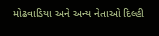મોઢવાડિયા અને અન્ય નેતાઓ દિલ્હી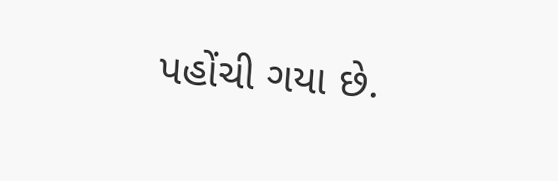પહોંચી ગયા છે.